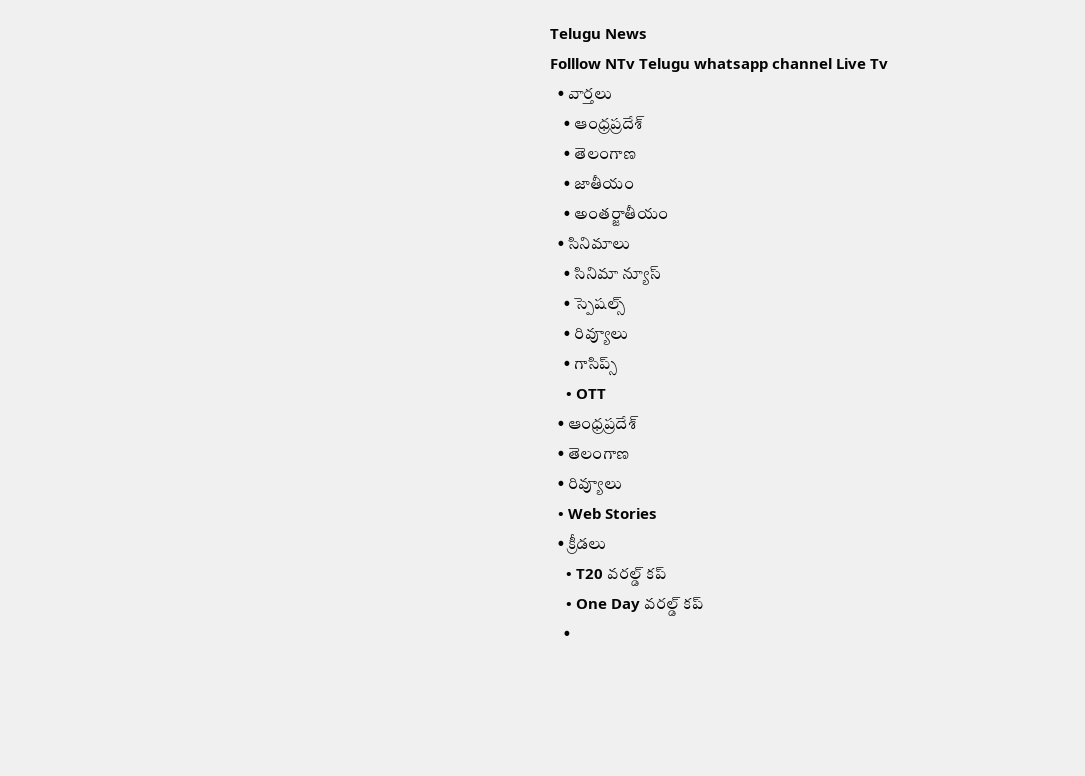Telugu News
Folllow NTv Telugu whatsapp channel Live Tv
  • వార్తలు
    • ఆంధ్రప్రదేశ్
    • తెలంగాణ
    • జాతీయం
    • అంతర్జాతీయం
  • సినిమాలు
    • సినిమా న్యూస్
    • స్పెషల్స్
    • రివ్యూలు
    • గాసిప్స్
    • OTT
  • ఆంధ్రప్రదేశ్
  • తెలంగాణ
  • రివ్యూలు
  • Web Stories
  • క్రీడలు
    • T20 వరల్డ్ కప్
    • One Day వరల్డ్ కప్
    •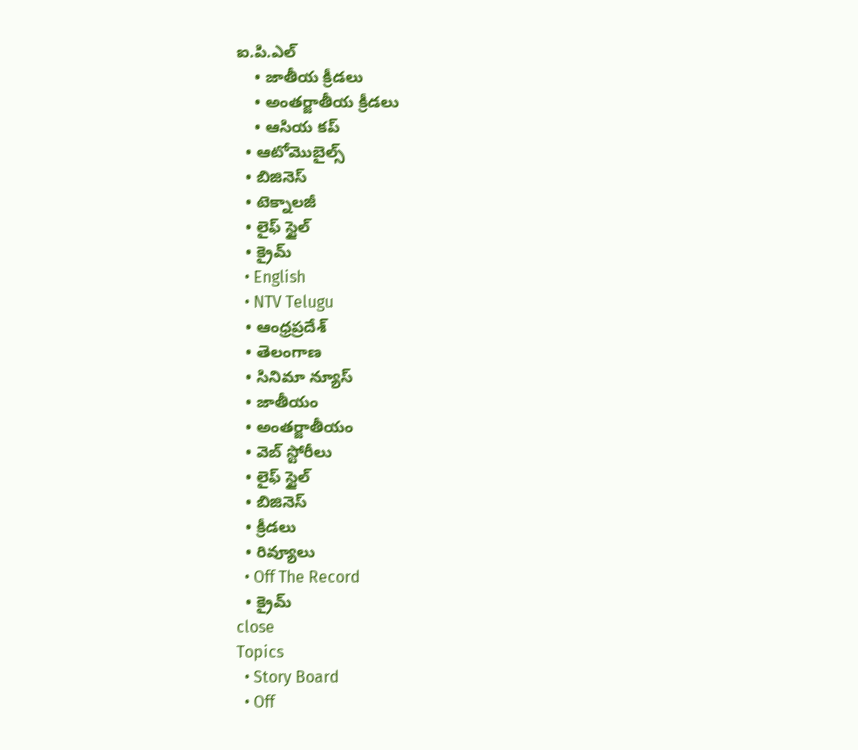ఐ.పి.ఎల్
    • జాతీయ క్రీడలు
    • అంతర్జాతీయ క్రీడలు
    • ఆసియ కప్
  • ఆటోమొబైల్స్
  • బిజినెస్‌
  • టెక్నాలజీ
  • లైఫ్ స్టైల్
  • క్రైమ్
  • English
  • NTV Telugu
  • ఆంధ్రప్రదేశ్
  • తెలంగాణ
  • సినిమా న్యూస్
  • జాతీయం
  • అంతర్జాతీయం
  • వెబ్ స్టోరీలు
  • లైఫ్ స్టైల్
  • బిజినెస్‌
  • క్రీడలు
  • రివ్యూలు
  • Off The Record
  • క్రైమ్
close
Topics
  • Story Board
  • Off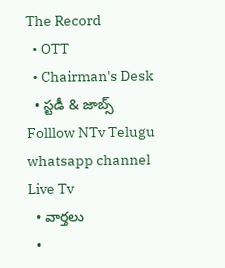The Record
  • OTT
  • Chairman's Desk
  • స్టడీ & జాబ్స్
Folllow NTv Telugu whatsapp channel Live Tv
  • వార్తలు
  •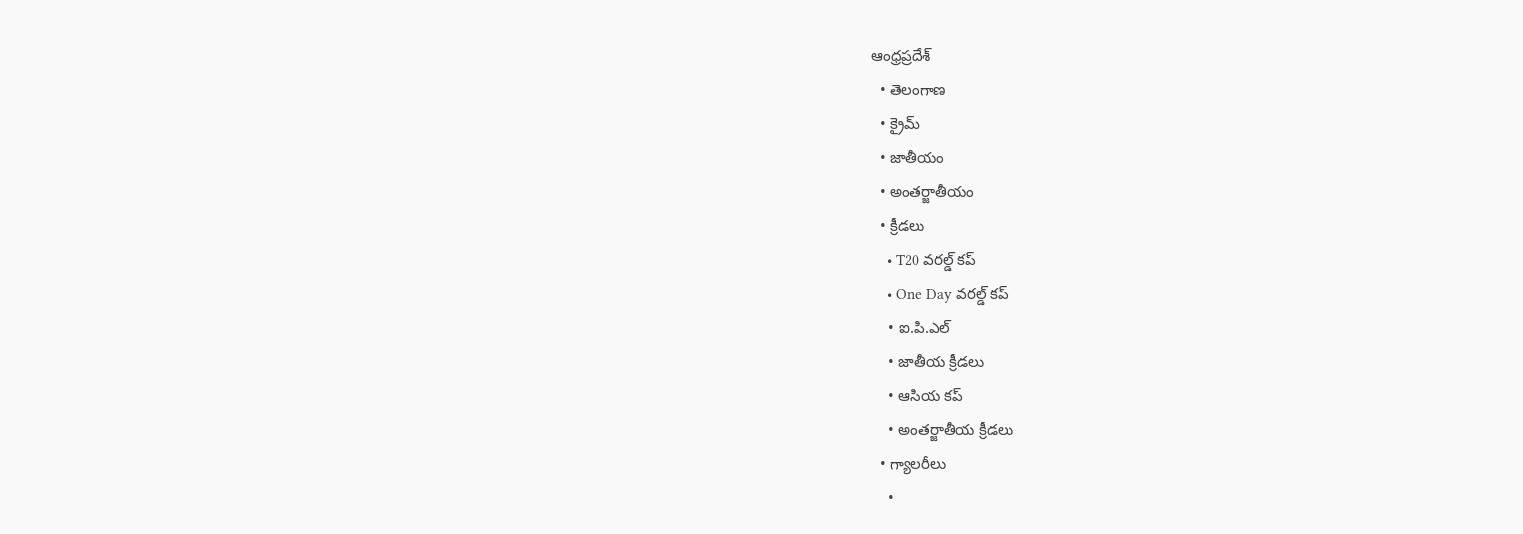ఆంధ్రప్రదేశ్
  • తెలంగాణ
  • క్రైమ్
  • జాతీయం
  • అంతర్జాతీయం
  • క్రీడలు
    • T20 వరల్డ్ కప్
    • One Day వరల్డ్ కప్
    • ఐ.పి.ఎల్
    • జాతీయ క్రీడలు
    • ఆసియ కప్
    • అంతర్జాతీయ క్రీడలు
  • గ్యాలరీలు
    •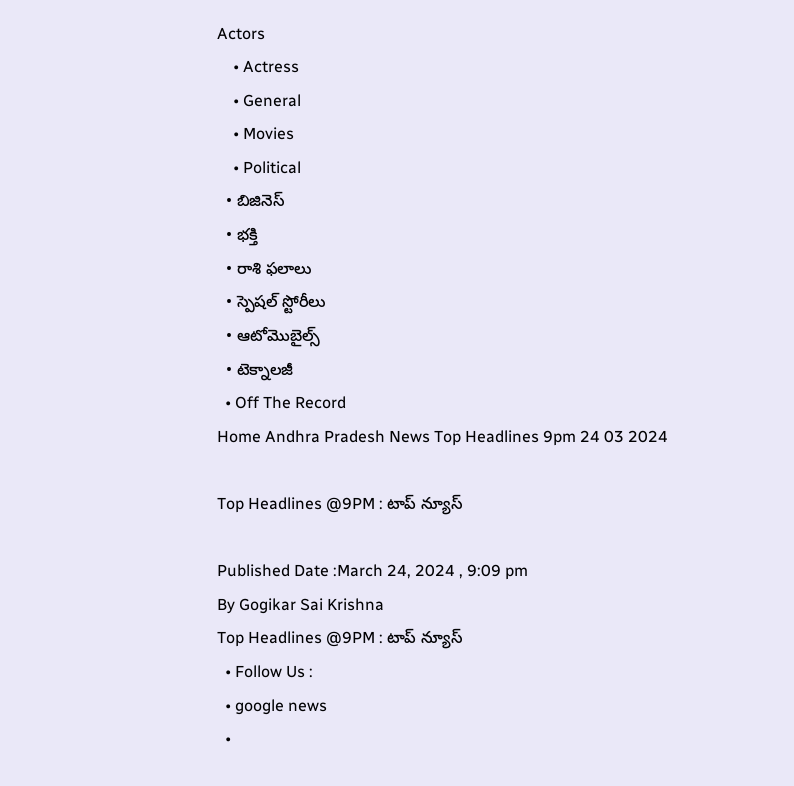Actors
    • Actress
    • General
    • Movies
    • Political
  • బిజినెస్‌
  • భక్తి
  • రాశి ఫలాలు
  • స్పెషల్‌ స్టోరీలు
  • ఆటోమొబైల్స్
  • టెక్నాలజీ
  • Off The Record
Home Andhra Pradesh News Top Headlines 9pm 24 03 2024

Top Headlines @9PM : టాప్ న్యూస్

Published Date :March 24, 2024 , 9:09 pm
By Gogikar Sai Krishna
Top Headlines @9PM : టాప్ న్యూస్
  • Follow Us :
  • google news
  •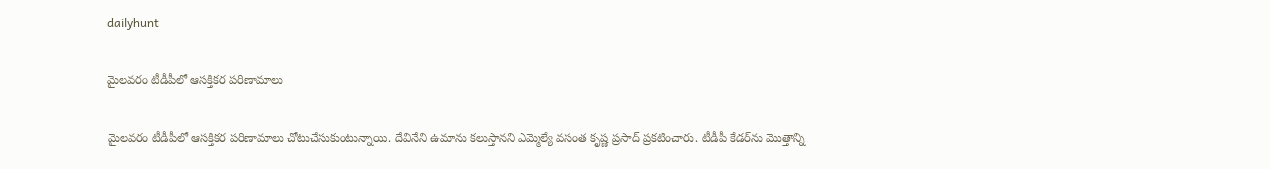dailyhunt

మైలవరం టీడీపీలో ఆసక్తికర పరిణామాలు

మైలవరం టీడీపీలో ఆసక్తికర పరిణామాలు చోటుచేసుకుంటున్నాయి. దేవినేని ఉమాను కలుస్తానని ఎమ్మెల్యే వసంత కృష్ణ ప్రసాద్ ప్రకటించారు. టీడీపీ కేడర్‌ను మొత్తాన్ని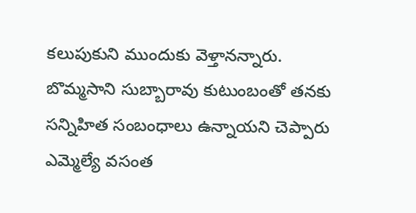కలుపుకుని ముందుకు వెళ్తానన్నారు. బొమ్మసాని సుబ్బారావు కుటుంబంతో తనకు సన్నిహిత సంబంధాలు ఉన్నాయని చెప్పారు ఎమ్మెల్యే వసంత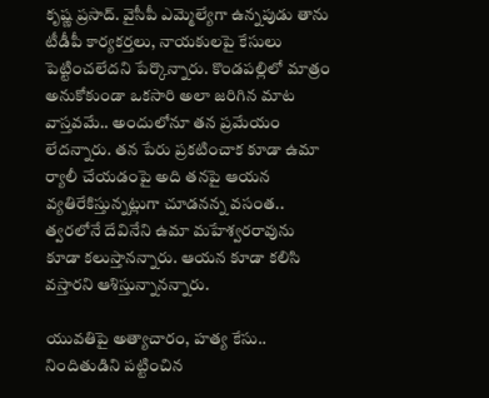కృష్ణ ప్రసాద్‌. వైసీపీ ఎమ్మెల్యేగా ఉన్నపుడు తాను టీడీపీ కార్యకర్తలు, నాయకులపై కేసులు పెట్టించలేదని పేర్కొన్నారు. కొండపల్లిలో మాత్రం అనుకోకుండా ఒకసారి అలా జరిగిన మాట వాస్తవమే.. అందులోనూ తన ప్రమేయం లేదన్నారు. తన పేరు ప్రకటించాక కూడా ఉమా ర్యాలీ చేయడంపై అది తనపై ఆయన వ్యతిరేకిస్తున్నట్లుగా చూడనన్న వసంత.. త్వరలోనే దేవినేని ఉమా మహేశ్వరరావును కూడా కలుస్తానన్నారు. ఆయన కూడా కలిసి వస్తారని ఆశిస్తున్నానన్నారు.

యువతిపై అత్యాచారం, హత్య కేసు.. నిందితుడిని పట్టించిన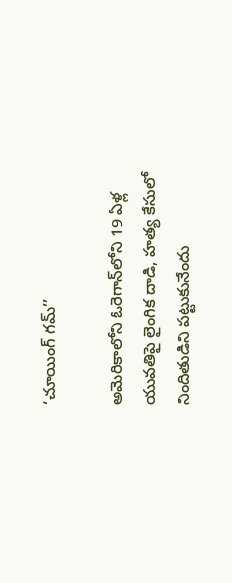‘చూయింగ్ గమ్’’

అమెరికాలోని ఓరెగాన్‌లోని 19 ఏళ్ల యువతిపై లైంగిక దాడి, హత్య కేసులో నిందితుడిని పట్టుకునేందు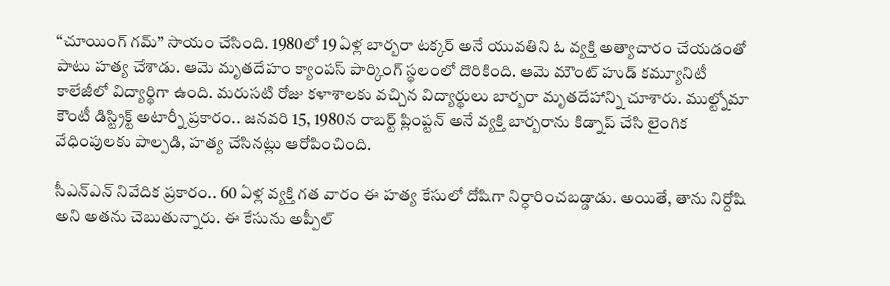‘‘చూయింగ్ గమ్’’ సాయం చేసింది. 1980లో 19 ఏళ్ల బార్బరా టక్కర్ అనే యువతిని ఓ వ్యక్తి అత్యాచారం చేయడంతో పాటు హత్య చేశాడు. ఆమె మృతదేహం క్యాంపస్ పార్కింగ్ స్థలంలో దొరికింది. ఆమె మౌంట్ హుడ్ కమ్యూనిటీ కాలేజీలో విద్యార్థిగా ఉంది. మరుసటి రోజు కళాశాలకు వచ్చిన విద్యార్థులు బార్బరా మృతదేహాన్ని చూశారు. ముల్ట్నోమా కౌంటీ డిస్ట్రిక్ట్ అటార్నీ ప్రకారం.. జనవరి 15, 1980న రాబర్ట్ ప్లింప్టన్ అనే వ్యక్తి బార్బరాను కిడ్నాప్ చేసి లైంగిక వేధింపులకు పాల్పడి, హత్య చేసినట్లు ఆరోపించింది.

సీఎన్ఎన్ నివేదిక ప్రకారం.. 60 ఏళ్ల వ్యక్తి గత వారం ఈ హత్య కేసులో దోషిగా నిర్ధారించబడ్డాడు. అయితే, తాను నిర్దోషి అని అతను చెబుతున్నారు. ఈ కేసును అప్పీల్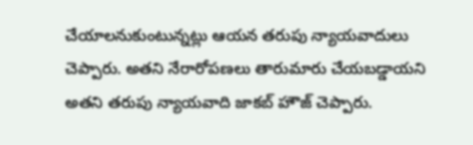చేయాలనుకుంటున్నట్లు ఆయన తరుపు న్యాయవాదులు చెప్పారు. అతని నేరారోపణలు తారుమారు చేయబడ్డాయని అతని తరుపు న్యాయవాది జాకబ్ హౌజ్ చెప్పారు.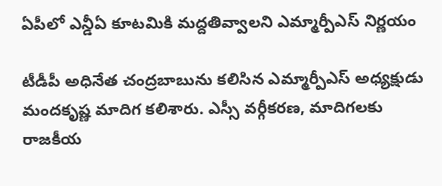ఏపీలో ఎన్డీఏ కూటమికి మద్దతివ్వాలని ఎమ్మార్పీఎస్ నిర్ణయం

టీడీపీ అధినేత చంద్రబాబును కలిసిన ఎమ్మార్పీఎస్ అధ్యక్షుడు మందకృష్ణ మాదిగ కలిశారు. ఎస్సీ వర్గీకరణ, మాదిగలకు రాజకీయ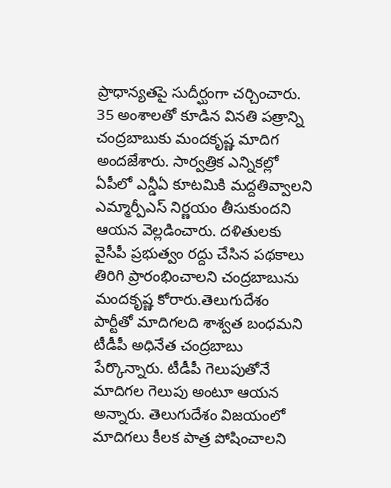ప్రాధాన్యతపై సుదీర్ఘంగా చర్చించారు. 35 అంశాలతో కూడిన వినతి పత్రాన్ని చంద్రబాబుకు మందకృష్ణ మాదిగ అందజేశారు. సార్వత్రిక ఎన్నికల్లో ఏపీలో ఎన్డీఏ కూటమికి మద్దతివ్వాలని ఎమ్మార్పీఎస్ నిర్ణయం తీసుకుందని ఆయన వెల్లడించారు. దళితులకు వైసీపీ ప్రభుత్వం రద్దు చేసిన పథకాలు తిరిగి ప్రారంభించాలని చంద్రబాబును మందకృష్ణ కోరారు.తెలుగుదేశం పార్టీతో మాదిగలది శాశ్వత బంధమని టీడీపీ అధినేత చంద్రబాబు పేర్కొన్నారు. టీడీపీ గెలుపుతోనే మాదిగల గెలుపు అంటూ ఆయన అన్నారు. తెలుగుదేశం విజయంలో మాదిగలు కీలక పాత్ర పోషించాలని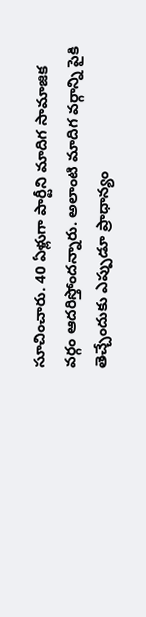సూచించారు. 40 ఏళ్లుగా పార్టీని మాదిగ సామాజిక వర్గం ఆదరిస్తోందన్నారు. అలాంటి మాదిగ వర్గాన్ని పైకి తెచ్చేందుకు ఎప్పుడూ ప్రాధాన్యం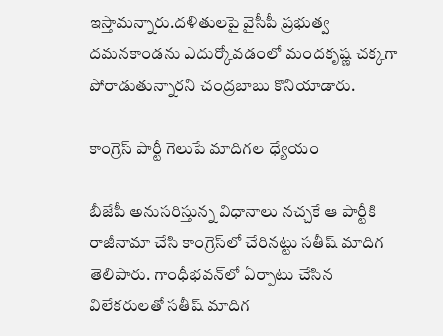ఇస్తామన్నారు.దళితులపై వైసీపీ ప్రభుత్వ దమనకాండను ఎదుర్కోవడంలో మందకృష్ణ చక్కగా పోరాడుతున్నారని చంద్రబాబు కొనియాడారు.

కాంగ్రెస్ పార్టీ గెలుపే మాదిగల ధ్యేయం

బీజేపీ అనుసరిస్తున్న విధానాలు నచ్చకే ఆ పార్టీకి రాజీనామా చేసి కాంగ్రెస్‌లో చేరినట్టు సతీష్ మాదిగ తెలిపారు. గాంధీభవన్‌లో ఏర్పాటు చేసిన విలేకరులతో సతీష్‌ మాదిగ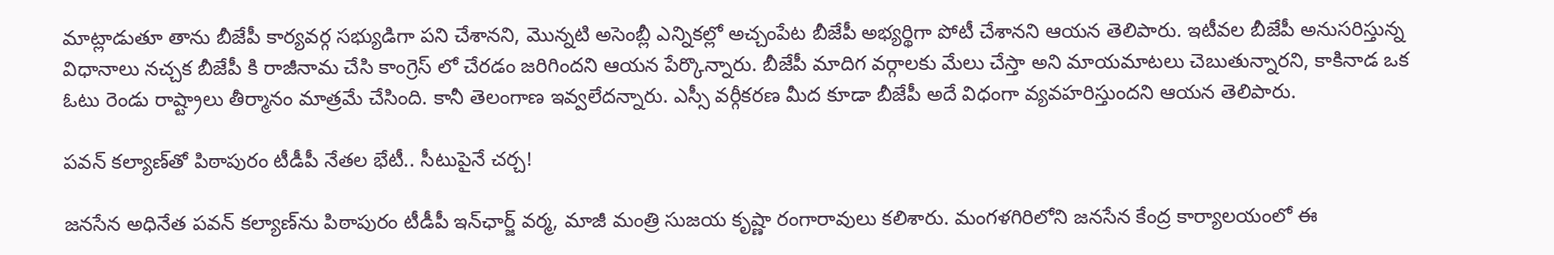మాట్లాడుతూ తాను బీజేపీ కార్యవర్గ సభ్యుడిగా పని చేశానని, మొన్నటి అసెంబ్లీ ఎన్నికల్లో అచ్చంపేట బీజేపీ అభ్యర్థిగా పోటీ చేశానని ఆయన తెలిపారు. ఇటీవల బీజేపీ అనుసరిస్తున్న విధానాలు నచ్చక బీజేపీ కి రాజీనామ చేసి కాంగ్రెస్ లో చేరడం జరిగిందని ఆయన పేర్కొన్నారు. బీజేపీ మాదిగ వర్గాలకు మేలు చేస్తా అని మాయమాటలు చెబుతున్నారని, కాకినాడ ఒక ఓటు రెండు రాష్ట్రాలు తీర్మానం మాత్రమే చేసింది. కానీ తెలంగాణ ఇవ్వలేదన్నారు. ఎస్సీ వర్గీకరణ మీద కూడా బీజేపీ అదే విధంగా వ్యవహరిస్తుందని ఆయన తెలిపారు.

పవన్‌ కల్యాణ్‌తో పిఠాపురం టీడీపీ నేతల భేటీ.. సీటుపైనే చర్చ!

జనసేన అధినేత పవన్‌ కల్యాణ్‌ను పిఠాపురం టీడీపీ ఇన్‌ఛార్జ్ వర్మ, మాజీ మంత్రి సుజయ కృష్ణా రంగారావులు కలిశారు. మంగళగిరిలోని జనసేన కేంద్ర కార్యాలయంలో ఈ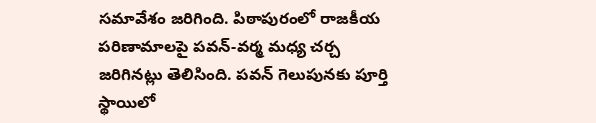సమావేశం జరిగింది. పిఠాపురంలో రాజకీయ పరిణామాలపై పవన్-వర్మ మధ్య చర్చ జరిగినట్లు తెలిసింది. పవన్ గెలుపునకు పూర్తి స్థాయిలో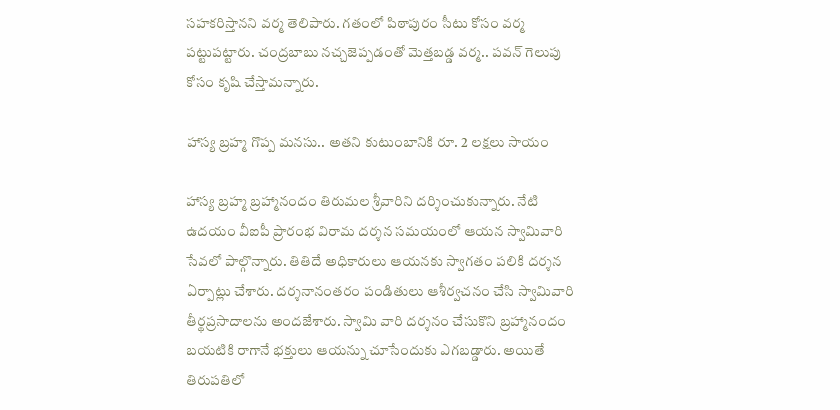సహకరిస్తానని వర్మ తెలిపారు. గతంలో పిఠాపురం సీటు కోసం వర్మ పట్టుపట్టారు. చంద్రబాబు నచ్చజెప్పడంతో మెత్తబడ్డ వర్మ.. పవన్‌ గెలుపు కోసం కృషి చేస్తామన్నారు.

హాస్య బ్రహ్మ గొప్ప మనసు.. అతని కుటుంబానికి రూ. 2 లక్షలు సాయం

హాస్య బ్రహ్మ బ్రహ్మానందం తిరుమల శ్రీవారిని దర్శించుకున్నారు. నేటి ఉదయం వీఐపీ ప్రారంభ విరామ దర్శన సమయంలో ఆయన స్వామివారి సేవలో పాల్గొన్నారు. తితిదే అధికారులు ఆయనకు స్వాగతం పలికి దర్శన ఏర్పాట్లు చేశారు. దర్శనానంతరం పండితులు ఆశీర్వచనం చేసి స్వామివారి తీర్థప్రసాదాలను అందజేశారు. స్వామి వారి దర్శనం చేసుకొని బ్రహ్మానందం బయటికి రాగానే భక్తులు ఆయన్ను చూసేందుకు ఎగబడ్డారు. అయితే తిరుపతిలో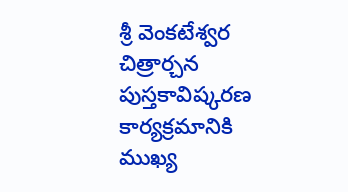శ్రీ వెంకటేశ్వర చిత్రార్చన పుస్తకావిష్కరణ కార్యక్రమానికి ముఖ్య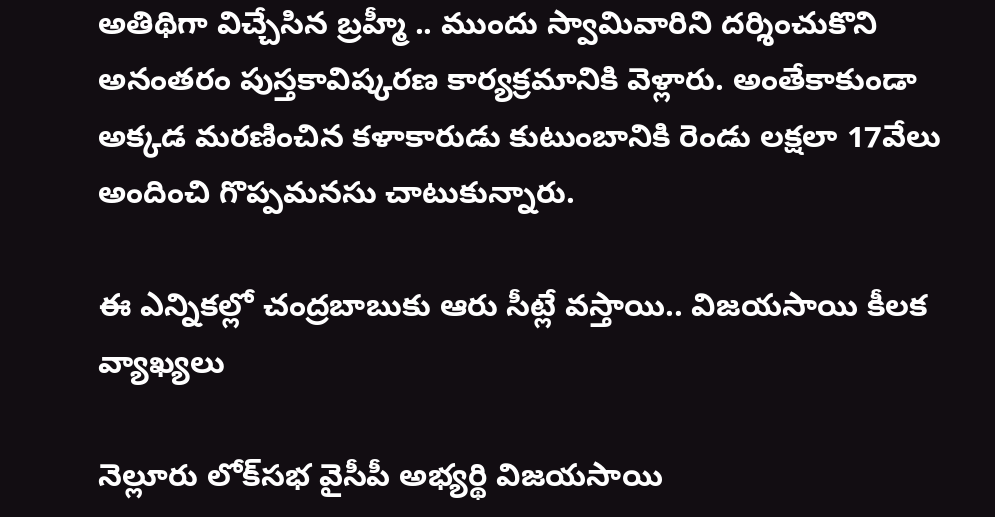అతిథిగా విచ్చేసిన బ్రహ్మీ .. ముందు స్వామివారిని దర్శించుకొని అనంతరం పుస్తకావిష్కరణ కార్యక్రమానికి వెళ్లారు. అంతేకాకుండా అక్కడ మరణించిన కళాకారుడు కుటుంబానికి రెండు లక్షలా 17వేలు అందించి గొప్పమనసు చాటుకున్నారు.

ఈ ఎన్నికల్లో చంద్రబాబుకు ఆరు సీట్లే వస్తాయి.. విజయసాయి కీలక వ్యాఖ్యలు

నెల్లూరు లోక్‌సభ వైసీపీ అభ్యర్థి విజయసాయి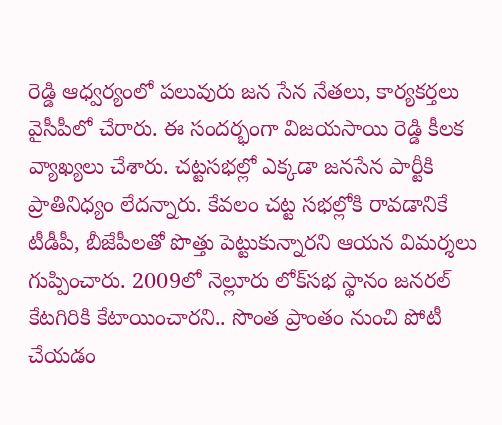రెడ్డి ఆధ్వర్యంలో పలువురు జన సేన నేతలు, కార్యకర్తలు వైసీపీలో చేరారు. ఈ సందర్భంగా విజయసాయి రెడ్డి కీలక వ్యాఖ్యలు చేశారు. చట్టసభల్లో ఎక్కడా జనసేన పార్టీకి ప్రాతినిధ్యం లేదన్నారు. కేవలం చట్ట సభల్లోకి రావడానికే టీడీపీ, బీజేపీలతో పొత్తు పెట్టుకున్నారని ఆయన విమర్శలు గుప్పించారు. 2009లో నెల్లూరు లోక్‌సభ స్థానం జనరల్ కేటగిరికి కేటాయించారని.. సొంత ప్రాంతం నుంచి పోటీ చేయడం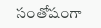సంతోషంగా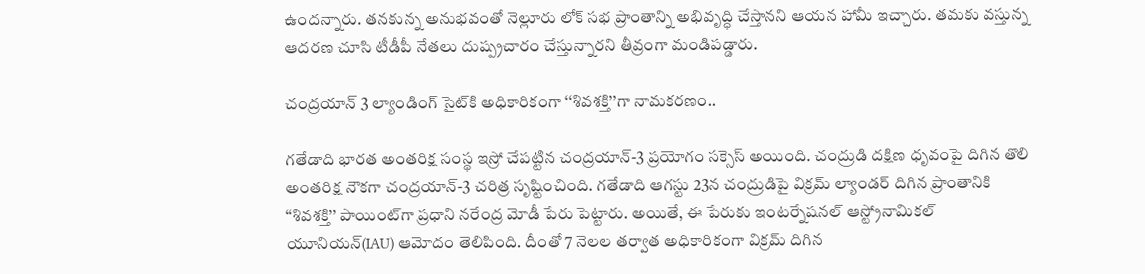ఉందన్నారు. తనకున్న అనుభవంతో నెల్లూరు లోక్ సభ ప్రాంతాన్ని అభివృద్ధి చేస్తానని ఆయన హామీ ఇచ్చారు. తమకు వస్తున్న ఆదరణ చూసి టీడీపీ నేతలు దుష్ప్రచారం చేస్తున్నారని తీవ్రంగా మండిపడ్డారు.

చంద్రయాన్ 3 ల్యాండింగ్ సైట్‌కి అధికారికంగా ‘‘శివశక్తి’’గా నామకరణం..

గతేడాది భారత అంతరిక్ష సంస్థ ఇస్రో చేపట్టిన చంద్రయాన్-3 ప్రయోగం సక్సెస్ అయింది. చంద్రుడి దక్షిణ ధృవంపై దిగిన తొలి అంతరిక్ష నౌకగా చంద్రయాన్-3 చరిత్ర సృ‌ష్టించింది. గతేడాది ఆగస్టు 23న చంద్రుడిపై విక్రమ్ ల్యాండర్ దిగిన ప్రాంతానికి ‘‘శివశక్తి’’ పాయింట్‌గా ప్రధాని నరేంద్ర మోడీ పేరు పెట్టారు. అయితే, ఈ పేరుకు ఇంటర్నేషనల్ ఆస్ట్రోనామికల్ యూనియన్(IAU) ఆమోదం తెలిపింది. దీంతో 7 నెలల తర్వాత అధికారికంగా విక్రమ్ దిగిన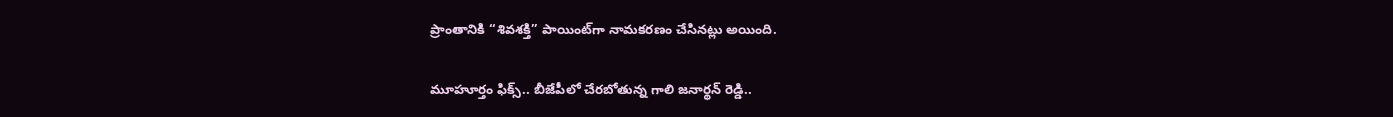ప్రాంతానికి ‘‘శివశక్తి’’ పాయింట్‌గా నామకరణం చేసినట్లు అయింది.

మూహూర్తం ఫిక్స్.. బీజేపీలో చేరబోతున్న గాలి జనార్థన్ రెడ్డి..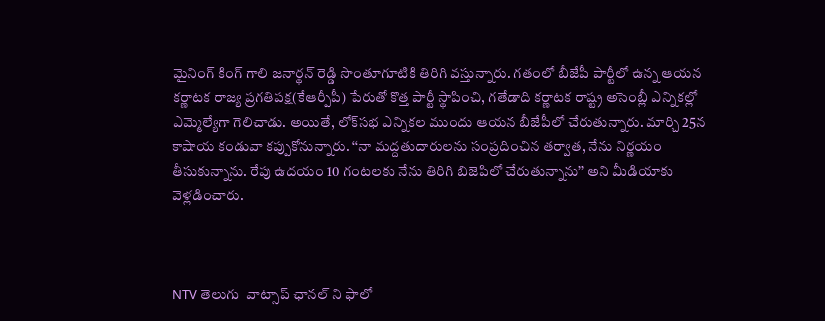మైనింగ్ కింగ్ గాలి జనార్థన్ రెడ్డి సొంతూగూటికి తిరిగి వస్తున్నారు. గతంలో బీజేపీ పార్టీలో ఉన్న ఆయన కర్ణాటక రాజ్య ప్రగతిపక్ష(కేఆర్పీపీ) పేరుతో కొత్త పార్టీ స్థాపించి, గతేడాది కర్ణాటక రాష్ట్ర అసెంబ్లీ ఎన్నికల్లో ఎమ్మెల్యేగా గెలిచాడు. అయితే, లోక్‌సభ ఎన్నికల ముందు ఆయన బీజేపీలో చేరుతున్నారు. మార్చి 25న కాషాయ కండువా కప్పుకోనున్నారు. ‘‘నా మద్దతుదారులను సంప్రదించిన తర్వాత, నేను నిర్ణయం తీసుకున్నాను. రేపు ఉదయం 10 గంటలకు నేను తిరిగి బిజెపిలో చేరుతున్నాను’’ అని మీడియాకు వెళ్లడించారు.



NTV తెలుగు  వాట్సాప్ ఛానల్ ని ఫాలో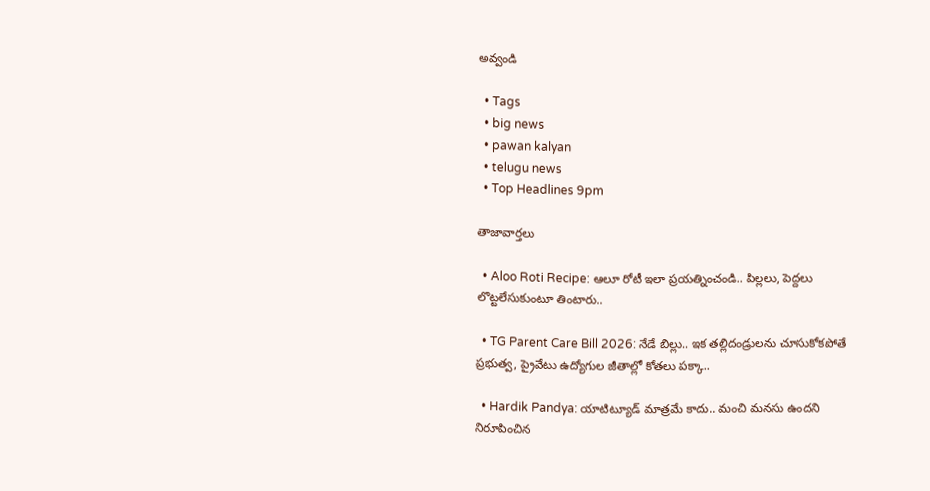అవ్వండి

  • Tags
  • big news
  • pawan kalyan
  • telugu news
  • Top Headlines 9pm

తాజావార్తలు

  • Aloo Roti Recipe: ఆలూ రోటీ ఇలా ప్రయత్నించండి.. పిల్లలు, పెద్దలు లొట్టలేసుకుంటూ తింటారు..

  • TG Parent Care Bill 2026: నేడే బిల్లు.. ఇక తల్లిదండ్రులను చూసుకోకపోతే ప్రభుత్వ, ప్రైవేటు ఉద్యోగుల జీతాల్లో కోతలు పక్కా..

  • Hardik Pandya: యాటిట్యూడ్ మాత్రమే కాదు.. మంచి మనసు ఉందని నిరూపించిన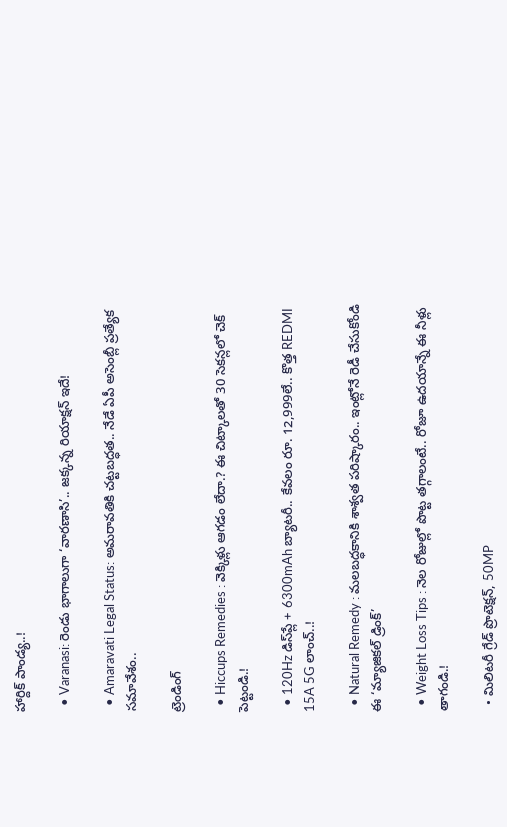హార్దిక్ పాండ్య..!

  • Varanasi: రెండు భాగాలుగా ‘వారణాసి’.. జక్కన్న రియాక్షన్ ఇదే!

  • Amaravati Legal Status: అమరావతికి చట్టబద్ధత.. నేడే ఏపీ అసెంబ్లీ ప్రత్యేక సమావేశం..

ట్రెండింగ్‌

  • Hiccups Remedies : వెక్కిళ్లు ఆగడం లేదా.? ఈ చిట్కాలతో 30 సెకన్లలో చెక్ పెట్టండి.!

  • 120Hz డిస్‌ప్లే + 6300mAh బ్యాటరీ.. కేవలం రూ. 12,999లే.. కొత్త REDMI 15A 5G లాంచ్..!

  • Natural Remedy : మలబద్ధకానికి శాశ్వత పరిష్కారం.. ఇంట్లోనే రెడీ చేసుకోండి ఈ ‘మ్యాజికల్ డ్రింక్’

  • Weight Loss Tips : నెల రోజుల్లో పొట్ట తగ్గాలంటే.. రోజూ ఉదయాన్నే ఈ నీళ్లు తాగండి.!

  • మిలిటరీ గ్రేడ్ ప్రొటెక్షన్, 50MP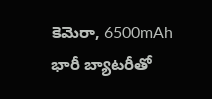కెమెరా, 6500mAh భారీ బ్యాటరీతో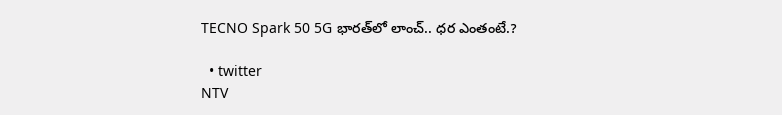TECNO Spark 50 5G భారత్‌లో లాంచ్.. ధర ఎంతంటే.?

  • twitter
NTV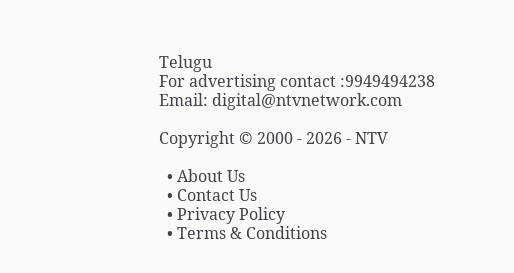Telugu
For advertising contact :9949494238
Email: digital@ntvnetwork.com

Copyright © 2000 - 2026 - NTV

  • About Us
  • Contact Us
  • Privacy Policy
  • Terms & Conditions